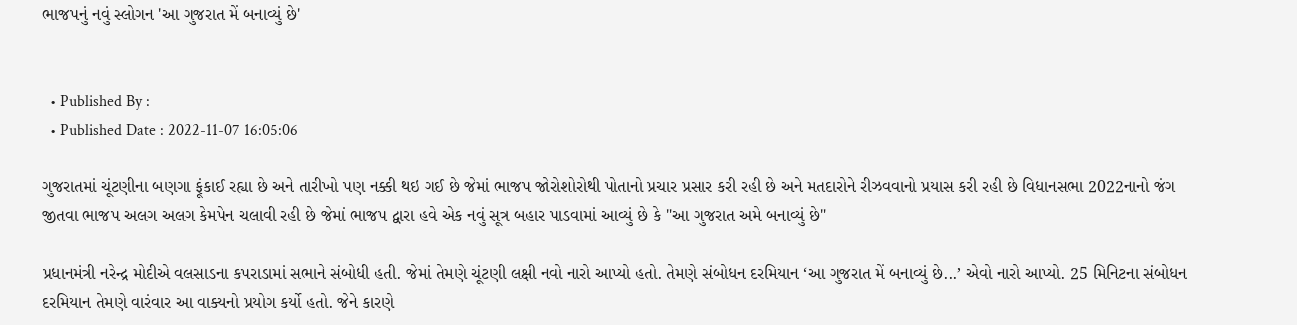ભાજપનું નવું સ્લોગન 'આ ગુજરાત મેં બનાવ્યું છે'


  • Published By :
  • Published Date : 2022-11-07 16:05:06

ગુજરાતમાં ચૂંટણીના બણગા ફૂંકાઈ રહ્યા છે અને તારીખો પણ નક્કી થઇ ગઈ છે જેમાં ભાજપ જોરોશોરોથી પોતાનો પ્રચાર પ્રસાર કરી રહી છે અને મતદારોને રીઝવવાનો પ્રયાસ કરી રહી છે વિધાનસભા 2022નાનો જંગ જીતવા ભાજપ અલગ અલગ કેમપેન ચલાવી રહી છે જેમાં ભાજપ દ્વારા હવે એક નવું સૂત્ર બહાર પાડવામાં આવ્યું છે કે "આ ગુજરાત અમે બનાવ્યું છે"

પ્રધાનમંત્રી નરેન્દ્ર મોદીએ વલસાડના કપરાડામાં સભાને સંબોધી હતી. જેમાં તેમણે ચૂંટણી લક્ષી નવો નારો આપ્યો હતો. તેમણે સંબોધન દરમિયાન ‘આ ગુજરાત મેં બનાવ્યું છે...’ એવો નારો આપ્યો. 25 મિનિટના સંબોધન દરમિયાન તેમણે વારંવાર આ વાક્યનો પ્રયોગ કર્યો હતો. જેને કારણે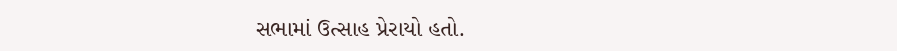સભામાં ઉત્સાહ પ્રેરાયો હતો.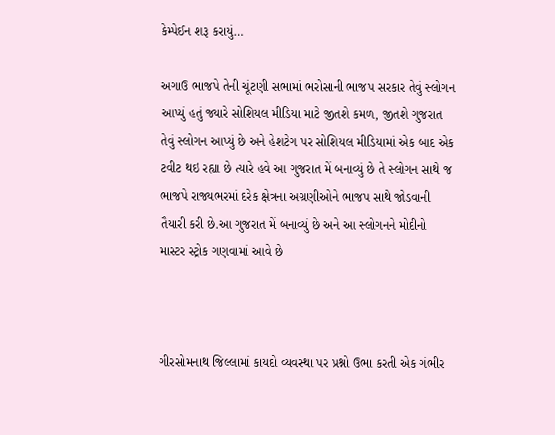કેમ્પેઈન શરૂ કરાયું…

અગાઉ ભાજપે તેની ચૂંટણી સભામાં ભરોસાની ભાજપ સરકાર તેવું સ્લોગન આપ્યું હતું જ્યારે સોશિયલ મીડિયા માટે જીતશે કમળ, જીતશે ગુજરાત તેવું સ્લોગન આપ્યું છે અને હેશટેગ પર સોશિયલ મીડિયામાં એક બાદ એક ટવીટ થઇ રહ્યા છે ત્યારે હવે આ ગુજરાત મેં બનાવ્યું છે તે સ્લોગન સાથે જ ભાજપે રાજ્યભરમાં દરેક ક્ષેત્રના અગ્રણીઓને ભાજપ સાથે જોડવાની તૈયારી કરી છે.આ ગુજરાત મેં બનાવ્યું છે અને આ સ્લોગનને મોદીનો માસ્ટર સ્ટ્રોક ગણવામાં આવે છે



ગીરસોમનાથ જિલ્લામાં કાયદો વ્યવસ્થા પર પ્રશ્નો ઉભા કરતી એક ગંભીર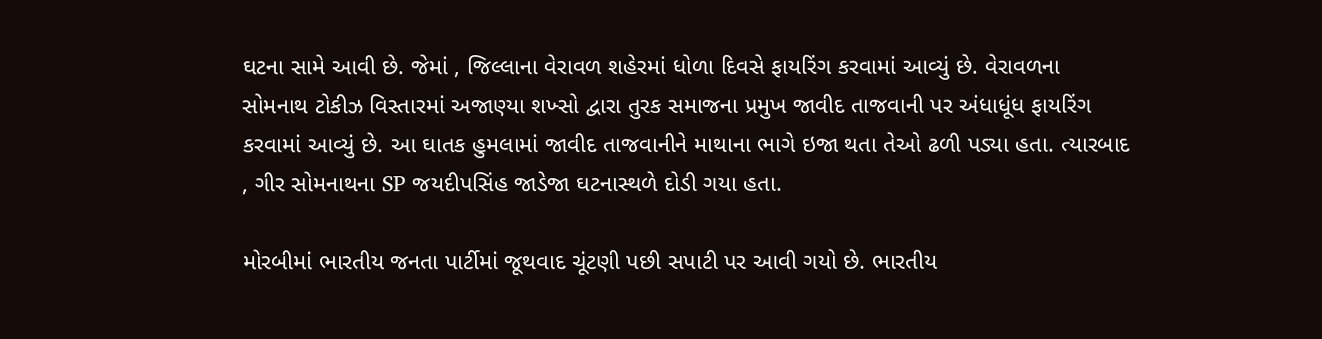ઘટના સામે આવી છે. જેમાં , જિલ્લાના વેરાવળ શહેરમાં ધોળા દિવસે ફાયરિંગ કરવામાં આવ્યું છે. વેરાવળના સોમનાથ ટોકીઝ વિસ્તારમાં અજાણ્યા શખ્સો દ્વારા તુરક સમાજના પ્રમુખ જાવીદ તાજવાની પર અંધાધૂંધ ફાયરિંગ કરવામાં આવ્યું છે. આ ઘાતક હુમલામાં જાવીદ તાજવાનીને માથાના ભાગે ઇજા થતા તેઓ ઢળી પડ્યા હતા. ત્યારબાદ , ગીર સોમનાથના SP જયદીપસિંહ જાડેજા ઘટનાસ્થળે દોડી ગયા હતા.

મોરબીમાં ભારતીય જનતા પાર્ટીમાં જૂથવાદ ચૂંટણી પછી સપાટી પર આવી ગયો છે. ભારતીય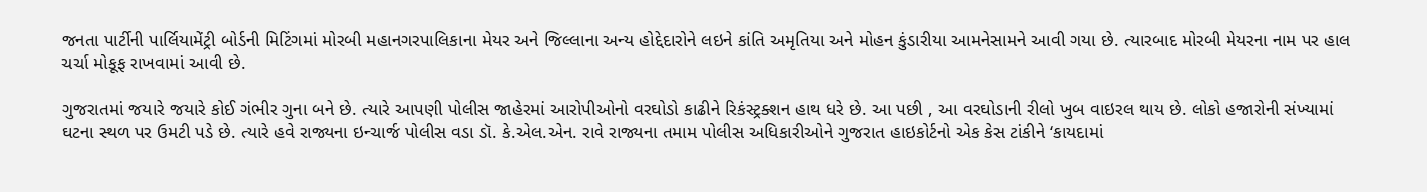જનતા પાર્ટીની પાર્લિયામેંટ્રી બોર્ડની મિટિંગમાં મોરબી મહાનગરપાલિકાના મેયર અને જિલ્લાના અન્ય હોદ્દેદારોને લઇને કાંતિ અમૃતિયા અને મોહન કુંડારીયા આમનેસામને આવી ગયા છે. ત્યારબાદ મોરબી મેયરના નામ પર હાલ ચર્ચા મોકૂફ રાખવામાં આવી છે.

ગુજરાતમાં જયારે જયારે કોઈ ગંભીર ગુના બને છે. ત્યારે આપણી પોલીસ જાહેરમાં આરોપીઓનો વરઘોડો કાઢીને રિકંસ્ટ્રક્શન હાથ ધરે છે. આ પછી , આ વરઘોડાની રીલો ખુબ વાઇરલ થાય છે. લોકો હજારોની સંખ્યામાં ઘટના સ્થળ પર ઉમટી પડે છે. ત્યારે હવે રાજ્યના ઇન્ચાર્જ પોલીસ વડા ડૉ. કે.એલ.એન. રાવે રાજ્યના તમામ પોલીસ અધિકારીઓને ગુજરાત હાઇકોર્ટનો એક કેસ ટાંકીને ‘કાયદામાં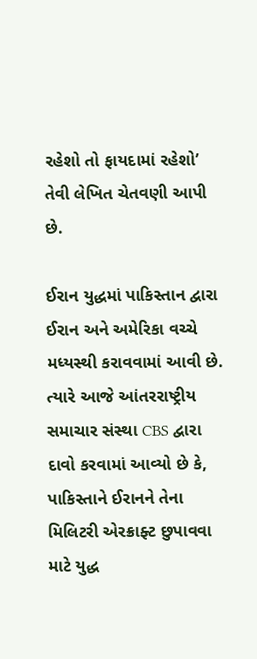રહેશો તો ફાયદામાં રહેશો’ તેવી લેખિત ચેતવણી આપી છે.

ઈરાન યુદ્ધમાં પાકિસ્તાન દ્વારા ઈરાન અને અમેરિકા વચ્ચે મધ્યસ્થી કરાવવામાં આવી છે. ત્યારે આજે આંતરરાષ્ટ્રીય સમાચાર સંસ્થા CBS દ્વારા દાવો કરવામાં આવ્યો છે કે, પાકિસ્તાને ઈરાનને તેના મિલિટરી એરક્રાફ્ટ છુપાવવા માટે યુદ્ધ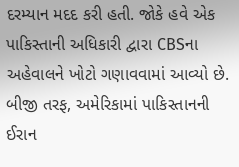દરમ્યાન મદદ કરી હતી. જોકે હવે એક પાકિસ્તાની અધિકારી દ્વારા CBSના અહેવાલને ખોટો ગણાવવામાં આવ્યો છે. બીજી તરફ, અમેરિકામાં પાકિસ્તાનની ઈરાન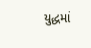યુદ્ધમાં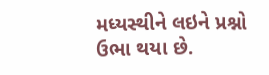મધ્યસ્થીને લઇને પ્રશ્નો ઉભા થયા છે.